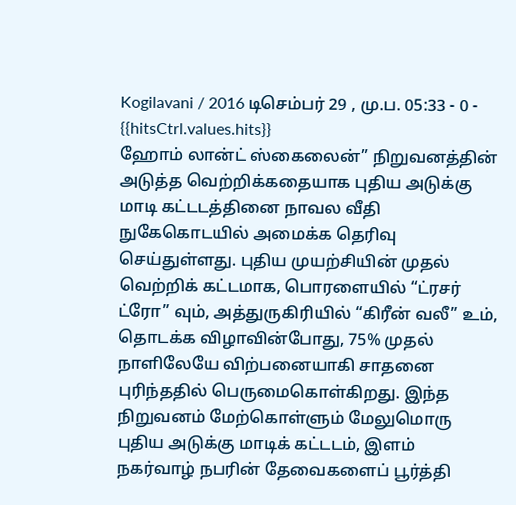Kogilavani / 2016 டிசெம்பர் 29 , மு.ப. 05:33 - 0 - {{hitsCtrl.values.hits}}
ஹோம் லான்ட் ஸ்கைலைன்” நிறுவனத்தின் அடுத்த வெற்றிக்கதையாக புதிய அடுக்கு மாடி கட்டடத்தினை நாவல வீதி நுகேகொடயில் அமைக்க தெரிவு செய்துள்ளது. புதிய முயற்சியின் முதல் வெற்றிக் கட்டமாக, பொரளையில் “ட்ரசர் ட்ரோ” வும், அத்துருகிரியில் “கிரீன் வலீ” உம், தொடக்க விழாவின்போது, 75% முதல் நாளிலேயே விற்பனையாகி சாதனை புரிந்ததில் பெருமைகொள்கிறது. இந்த நிறுவனம் மேற்கொள்ளும் மேலுமொரு புதிய அடுக்கு மாடிக் கட்டடம், இளம் நகர்வாழ் நபரின் தேவைகளைப் பூர்த்தி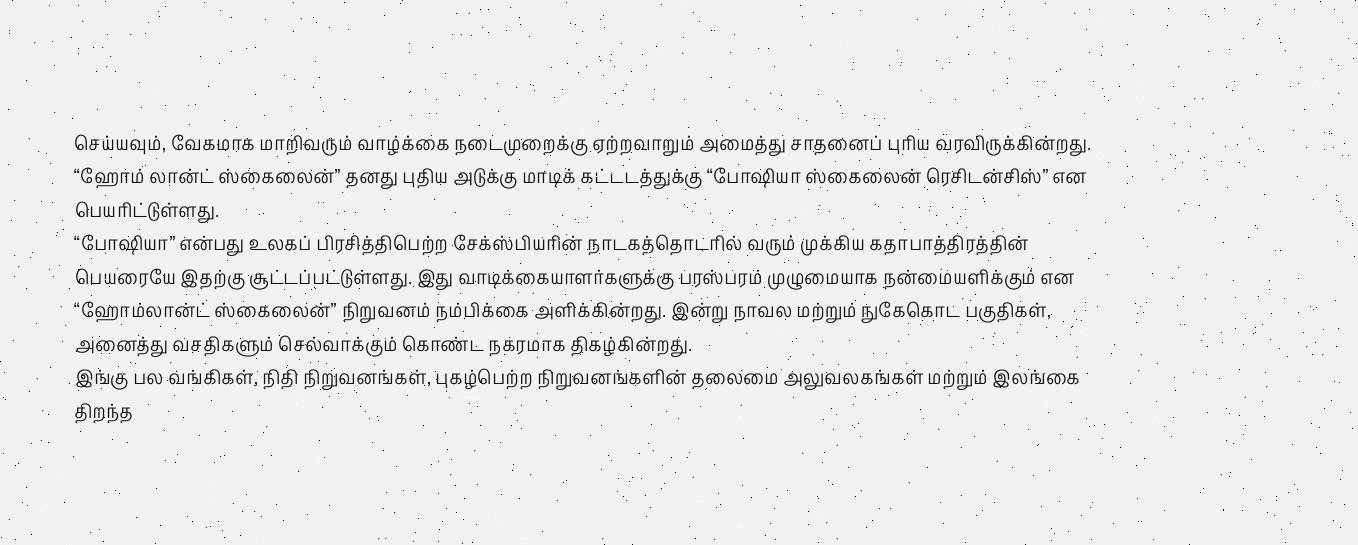செய்யவும், வேகமாக மாறிவரும் வாழ்க்கை நடைமுறைக்கு ஏற்றவாறும் அமைத்து சாதனைப் புரிய வரவிருக்கின்றது. “ஹோம் லான்ட் ஸ்கைலைன்” தனது புதிய அடுக்கு மாடிக் கட்டடத்துக்கு “போஷியா ஸ்கைலைன் ரெசிடன்சிஸ்” என பெயரிட்டுள்ளது.
“போஷியா” என்பது உலகப் பிரசித்திபெற்ற சேக்ஸ்பியரின் நாடகத்தொடரில் வரும் முக்கிய கதாபாத்திரத்தின் பெயரையே இதற்கு சூட்டப்பட்டுள்ளது. இது வாடிக்கையாளர்களுக்கு பரஸ்பரம் முழுமையாக நன்மையளிக்கும் என “ஹோம்லான்ட் ஸ்கைலைன்” நிறுவனம் நம்பிக்கை அளிக்கின்றது. இன்று நாவல மற்றும் நுகேகொட பகுதிகள், அனைத்து வசதிகளும் செல்வாக்கும் கொண்ட நகரமாக திகழ்கின்றது.
இங்கு பல வங்கிகள், நிதி நிறுவனங்கள், புகழ்பெற்ற நிறுவனங்களின் தலைமை அலுவலகங்கள் மற்றும் இலங்கை திறந்த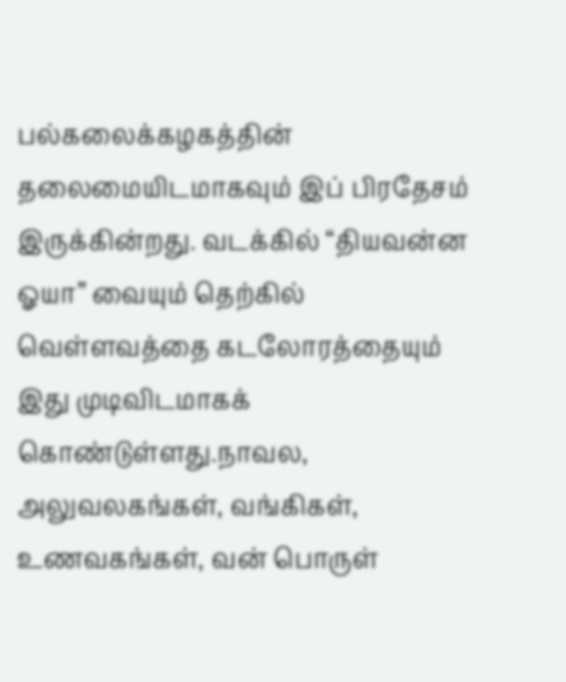பல்கலைக்கழகத்தின் தலைமையிடமாகவும் இப் பிரதேசம் இருக்கின்றது. வடக்கில் “தியவன்ன ஓயா” வையும் தெற்கில் வெள்ளவத்தை கடலோரத்தையும் இது முடிவிடமாகக் கொண்டுள்ளது.நாவல, அலுவலகங்கள், வங்கிகள், உணவகங்கள், வன் பொருள்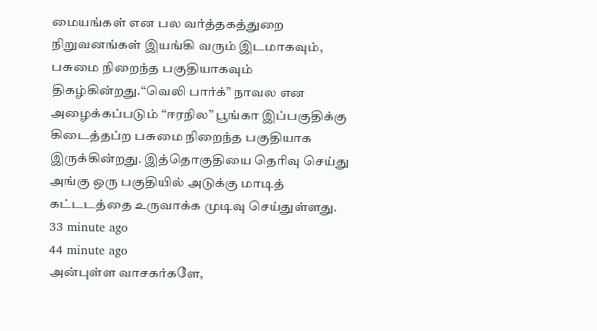மையங்கள் என பல வர்த்தகத்துறை நிறுவனங்கள் இயங்கி வரும் இடமாகவும், பசுமை நிறைந்த பகுதியாகவும் திகழ்கின்றது.“வெலி பார்க்” நாவல என அழைக்கப்படும் “ஈரநில” பூங்கா இப்பகுதிக்கு கிடைத்தப்ற பசுமை நிறைந்த பகுதியாக இருக்கின்றது. இத்தொகுதியை தெரிவு செய்து அங்கு ஒரு பகுதியில் அடுக்கு மாடித் கட்டடத்தை உருவாக்க முடிவு செய்துள்ளது.
33 minute ago
44 minute ago
அன்புள்ள வாசகர்களே,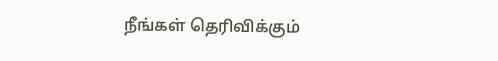நீங்கள் தெரிவிக்கும்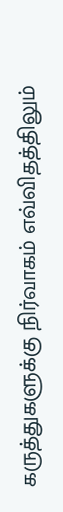கருத்துகளுக்கு நிர்வாகம் எவ்விதத்திலும்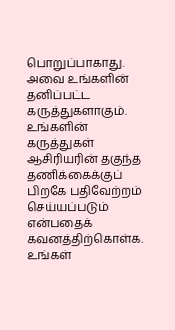பொறுப்பாகாது. அவை உங்களின் தனிப்பட்ட கருத்துகளாகும். உங்களின் கருத்துகள் ஆசிரியரின் தகுந்த தணிக்கைக்குப் பிறகே பதிவேற்றம் செய்யப்படும் என்பதைக் கவனத்திற்கொள்க. உங்கள்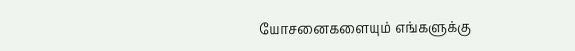யோசனைகளையும் எங்களுக்கு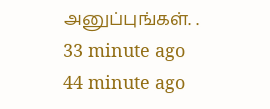அனுப்புங்கள். .
33 minute ago
44 minute ago